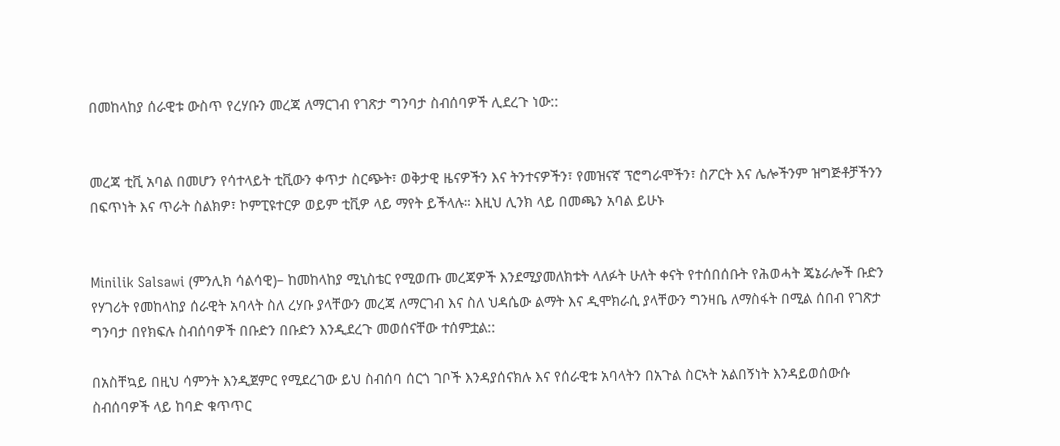በመከላከያ ሰራዊቱ ውስጥ የረሃቡን መረጃ ለማርገብ የገጽታ ግንባታ ስብሰባዎች ሊደረጉ ነው::


መረጃ ቲቪ አባል በመሆን የሳተላይት ቲቪውን ቀጥታ ስርጭት፣ ወቅታዊ ዜናዎችን እና ትንተናዎችን፣ የመዝናኛ ፕሮግራሞችን፣ ስፖርት እና ሌሎችንም ዝግጅቶቻችንን በፍጥነት እና ጥራት ስልክዎ፣ ኮምፒዩተርዎ ወይም ቲቪዎ ላይ ማየት ይችላሉ። እዚህ ሊንክ ላይ በመጫን አባል ይሁኑ


Minilik Salsawi (ምንሊክ ሳልሳዊ)– ከመከላከያ ሚኒስቴር የሚወጡ መረጃዎች እንደሚያመለክቱት ላለፉት ሁለት ቀናት የተሰበሰቡት የሕወሓት ጄኔራሎች ቡድን የሃገሪት የመከላከያ ሰራዊት አባላት ስለ ረሃቡ ያላቸውን መረጃ ለማርገብ እና ስለ ህዳሴው ልማት እና ዲሞክራሲ ያላቸውን ግንዛቤ ለማስፋት በሚል ሰበብ የገጽታ ግንባታ በየክፍሉ ስብሰባዎች በቡድን በቡድን እንዲደረጉ መወሰናቸው ተሰምቷል::

በአስቸኳይ በዚህ ሳምንት እንዲጀምር የሚደረገው ይህ ስብሰባ ሰርጎ ገቦች እንዳያሰናክሉ እና የሰራዊቱ አባላትን በአጉል ስርኣት አልበኝነት እንዳይወሰውሱ ስብሰባዎች ላይ ከባድ ቁጥጥር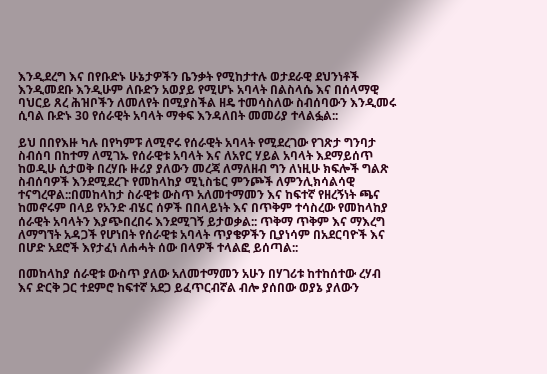እንዲደረግ እና በየቡድኑ ሁኔታዎችን ቤንቃት የሚከታተሉ ወታደራዊ ደህንነቶች እንዲመደቡ እንዲሁም ለቡድን አወያይ የሚሆኑ አባላት በልስላሴ እና በሰላማዊ ባህርይ ጸረ ሕዝቦችን ለመለየት በሚያስችል ዘዴ ተመሳስለው ስብሰባውን እንዲመሩ ሲባል ቡድኑ 30 የሰራዊት አባላት ማቀፍ እንዳለበት መመሪያ ተላልፏል::

ይህ በበየእዙ ካሉ በየካምፑ ለሚኖሩ የሰራዊት አባላት የሚደረገው የገጽታ ግንባታ ስብሰባ በከተማ ለሚገኡ የሰራዊቱ አባላት እና ለአየር ሃይል አባላት እደማይሰጥ ከወዲሁ ሲታወቅ በረሃቡ ዙሪያ ያለውን መረጃ ለማለዘብ ግን ለነዚሁ ክፍሎች ግልጽ ስብሰባዎች እንደሚደረጉ የመከላከያ ሚኒስቴር ምንጮች ለምንሊክሳልሳዊ ተናግረዋል::በመከላከታ ስራዊቱ ውስጥ አለመተማመን እና ከፍተኛ የዘረኝነት ጫና ከመኖሩም በላይ የአንድ ብሄር ሰዎች በበላይነት እና በጥቅም ተሳስረው የመከላከያ ሰራዊት አባላትን እያጭበረበሩ እንደሚገኝ ይታወቃል:: ጥቅማ ጥቅም እና ማእረግ ለማግኘት አዳጋች የሆነበት የሰራዊቱ አባላት ጥያቄዎችን ቢያነሳም በአደርባዮች እና በሆድ አደሮች እየታፈነ ለሐሓት ሰው በላዎች ተላልፎ ይሰጣል::

በመከላከያ ሰራዊቱ ውስጥ ያለው አለመተማመን አሁን በሃገሪቱ ከተከሰተው ረሃብ እና ድርቅ ጋር ተደምሮ ከፍተኛ አደጋ ይፈጥርብኛል ብሎ ያሰበው ወያኔ ያለውን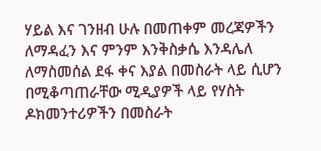ሃይል እና ገንዘብ ሁሉ በመጠቀም መረጃዎችን ለማዳፈን እና ምንም እንቅስቃሴ እንዳሌለ ለማስመሰል ደፋ ቀና እያል በመስራት ላይ ሲሆን በሚቆጣጠራቸው ሚዲያዎች ላይ የሃስት ዶክመንተሪዎችን በመስራት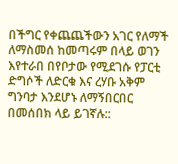በችግር የቀጨጨችውን አገር የለማች ለማስመሰ ከመጣሩም በላይ ወገን እየተራበ በየቦታው የሚደገሱ የፓርቲ ድግሶች ለድርቁ እና ረሃቡ አቅም ግንባታ እንደሆኑ ለማኝበርበር በመሰበክ ላይ ይገኛሉ::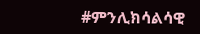#ምንሊክሳልሳዊ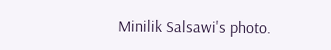Minilik Salsawi's photo.